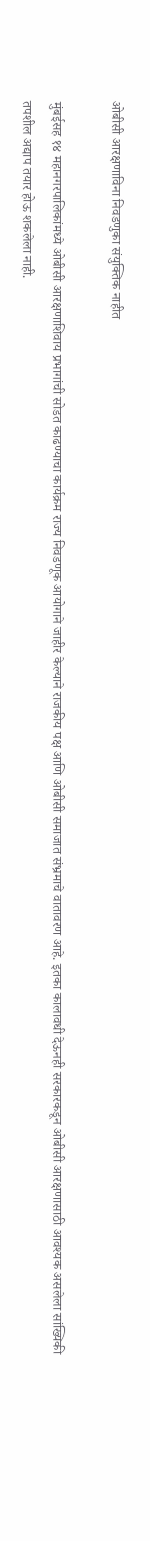ओबीसी आरक्षणाविना निवडणुका संयुक्तिक नाहीत

मुंबईसह १४ महानगरपालिकांमध्ये ओबीसी आरक्षणाशिवाय प्रभागांची सोडत काढण्याचा कार्यक्रम राज्य निवडणूक आयोगाने जाहीर केल्याने राजकीय पक्ष आणि ओबीसी समाजात संभ्रमाचे वातावरण आहे. इतका कालावधी देऊनही सरकारकडून ओबीसी आरक्षणासाठी आवश्यक असलेला सांख्यिकी तपशील अद्याप तयार होऊ शकलेला नाही.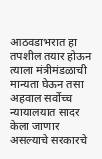आठवडाभरात हा तपशील तयार होऊन त्याला मंत्रीमंडळाची मान्यता घेऊन तसा अहवाल सर्वोच्च न्यायालयात सादर केला जाणार असल्याचे सरकारचे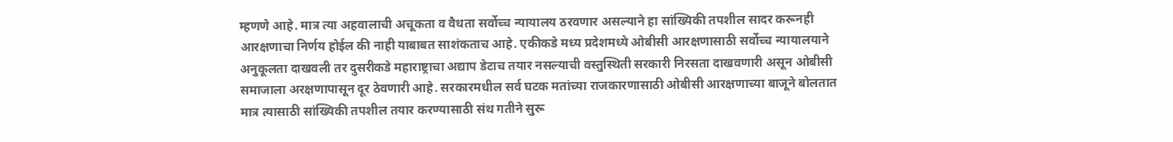म्हणणे आहे. मात्र त्या अहवालाची अचूकता व वैधता सर्वोच्च न्यायालय ठरवणार असल्याने हा सांख्यिकी तपशील सादर करूनही आरक्षणाचा निर्णय होईल की नाही याबाबत साशंकताच आहे. एकीकडे मध्य प्रदेशमध्ये ओबीसी आरक्षणासाठी सर्वोच्च न्यायालयाने अनुकूलता दाखवली तर दुसरीकडे महाराष्ट्राचा अद्याप डेटाच तयार नसल्याची वस्तुस्थिती सरकारी निरसता दाखवणारी असून ओबीसी समाजाला अरक्षणापासून दूर ठेवणारी आहे. सरकारमधील सर्व घटक मतांच्या राजकारणासाठी ओबीसी आरक्षणाच्या बाजूने बोलतात मात्र त्यासाठी सांख्यिकी तपशील तयार करण्यासाठी संथ गतीने सुरू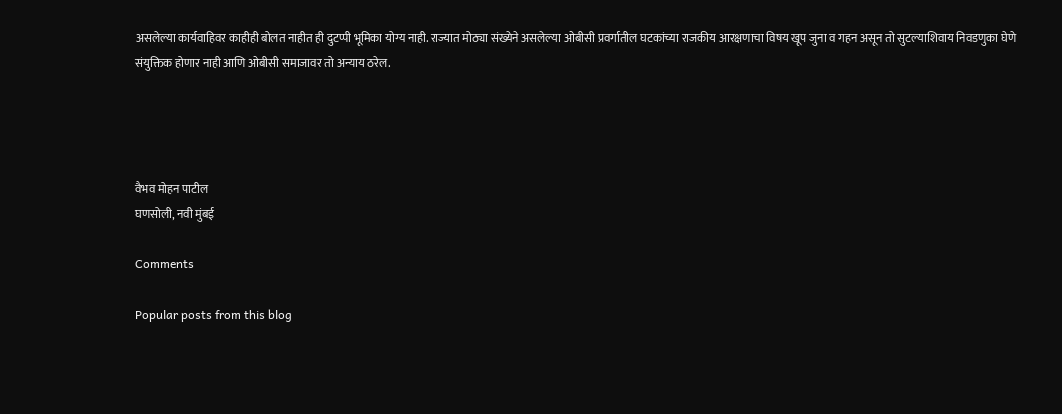असलेल्या कार्यवाहिवर काहीही बोलत नाहीत ही दुटप्पी भूमिका योग्य नाही. राज्यात मोठ्या संख्येने असलेल्या ओबीसी प्रवर्गातील घटकांच्या राजकीय आरक्षणाचा विषय खूप जुना व गहन असून तो सुटल्याशिवाय निवडणुका घेणे संयुक्तिक होणार नाही आणि ओबीसी समाजावर तो अन्याय ठरेल.




वैभव मोहन पाटील
घणसोली, नवी मुंबई

Comments

Popular posts from this blog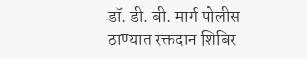डॉ. डी. बी. मार्ग पोलीस ठाण्यात रक्तदान शिबिर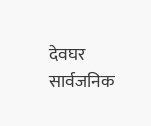देवघर सार्वजनिक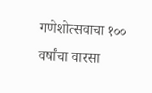गणेशोत्सवाचा १०० वर्षांचा वारसा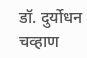डॉ. दुर्योधन चव्हाण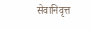सेवानिवृत्त